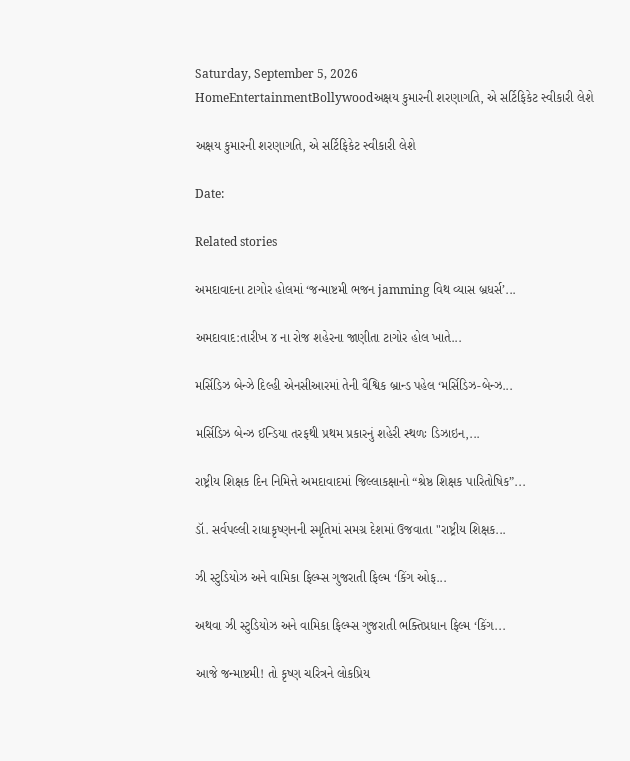Saturday, September 5, 2026
HomeEntertainmentBollywoodઅક્ષય કુમારની શરણાગતિ, એ સર્ટિફિકેટ સ્વીકારી લેશે

અક્ષય કુમારની શરણાગતિ, એ સર્ટિફિકેટ સ્વીકારી લેશે

Date:

Related stories

અમદાવાદના ટાગોર હોલમાં ‘જન્માષ્ટમી ભજન jamming વિથ વ્યાસ બ્રધર્સ’...

અમદાવાદ:તારીખ ૪ ના રોજ શહેરના જાણીતા ટાગોર હોલ ખાતે...

મર્સિડિઝ બેન્ઝે દિલ્હી એનસીઆરમાં તેની વૈશ્વિક બ્રાન્ડ પહેલ ‘મર્સિડિઝ-બેન્ઝ...

મર્સિડિઝ બેન્ઝ ઈન્ડિયા તરફથી પ્રથમ પ્રકારનું શહેરી સ્થળઃ ડિઝાઇન,...

રાષ્ટ્રીય શિક્ષક દિન નિમિત્તે અમદાવાદમાં જિલ્લાકક્ષાનો “શ્રેષ્ઠ શિક્ષક પારિતોષિક”...

ડૉ. સર્વપલ્લી રાધાકૃષ્ણનની સ્મૃતિમાં સમગ્ર દેશમાં ઉજવાતા "રાષ્ટ્રીય શિક્ષક...

ઝી સ્ટુડિયોઝ અને વામિકા ફિલ્મ્સ ગુજરાતી ફિલ્મ ‘કિંગ ઓફ...

અથવા ઝી સ્ટુડિયોઝ અને વામિકા ફિલ્મ્સ ગુજરાતી ભક્તિપ્રધાન ફિલ્મ ‘કિંગ...

આજે જન્માષ્ટમી! તો કૃષ્ણ ચરિત્રને લોકપ્રિય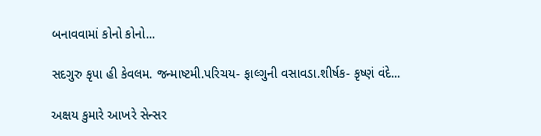બનાવવામાં કોનો કોનો...

સદગુરુ કૃપા હી કેવલમ. જન્માષ્ટમી.પરિચય- ફાલ્ગુની વસાવડા.શીર્ષક- કૃષ્ણં વંદે...

અક્ષય કુમારે આખરે સેન્સર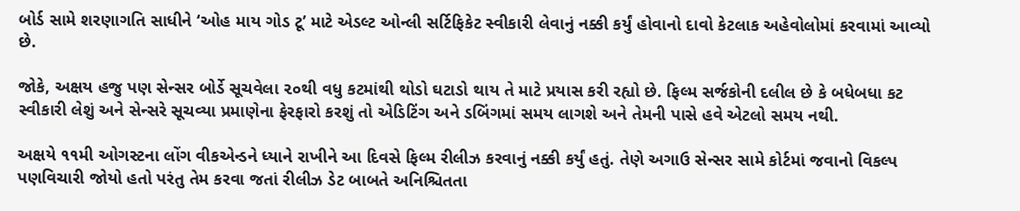બોર્ડ સામે શરણાગતિ સાધીને ‘ઓહ માય ગોડ ટૂ’ માટે એડલ્ટ ઓન્લી સર્ટિફિકેટ સ્વીકારી લેવાનું નક્કી કર્યું હોવાનો દાવો કેટલાક અહેવોલોમાં કરવામાં આવ્યો છે.

જોકે, અક્ષય હજુ પણ સેન્સર બોર્ડે સૂચવેલા ૨૦થી વધુ કટમાંથી થોડો ઘટાડો થાય તે માટે પ્રયાસ કરી રહ્યો છે. ફિલ્મ સર્જકોની દલીલ છે કે બધેબધા કટ સ્વીકારી લેશું અને સેન્સરે સૂચવ્યા પ્રમાણેના ફેરફારો કરશું તો એડિટિંગ અને ડબિંગમાં સમય લાગશે અને તેમની પાસે હવે એટલો સમય નથી.

અક્ષયે ૧૧મી ઓગસ્ટના લોંગ વીકએન્ડને ધ્યાને રાખીને આ દિવસે ફિલ્મ રીલીઝ કરવાનું નક્કી કર્યું હતું. તેણે અગાઉ સેન્સર સામે કોર્ટમાં જવાનો વિકલ્પ પણવિચારી જોયો હતો પરંતુ તેમ કરવા જતાં રીલીઝ ડેટ બાબતે અનિશ્ચિતતા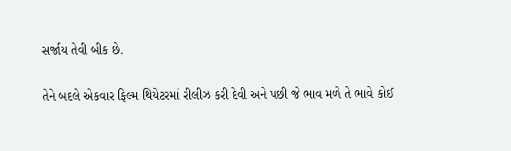સર્જાય તેવી બીક છે.

તેને બદલે એકવાર ફિલ્મ થિયેટરમાં રીલીઝ કરી દેવી અને પછી જે ભાવ મળે તે ભાવે કોઈ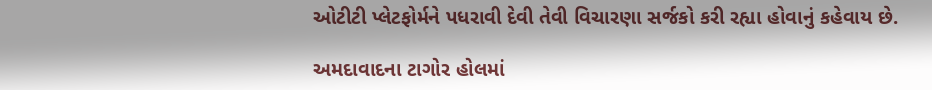ઓટીટી પ્લેટફોર્મને પધરાવી દેવી તેવી વિચારણા સર્જકો કરી રહ્યા હોવાનું કહેવાય છે.

અમદાવાદના ટાગોર હોલમાં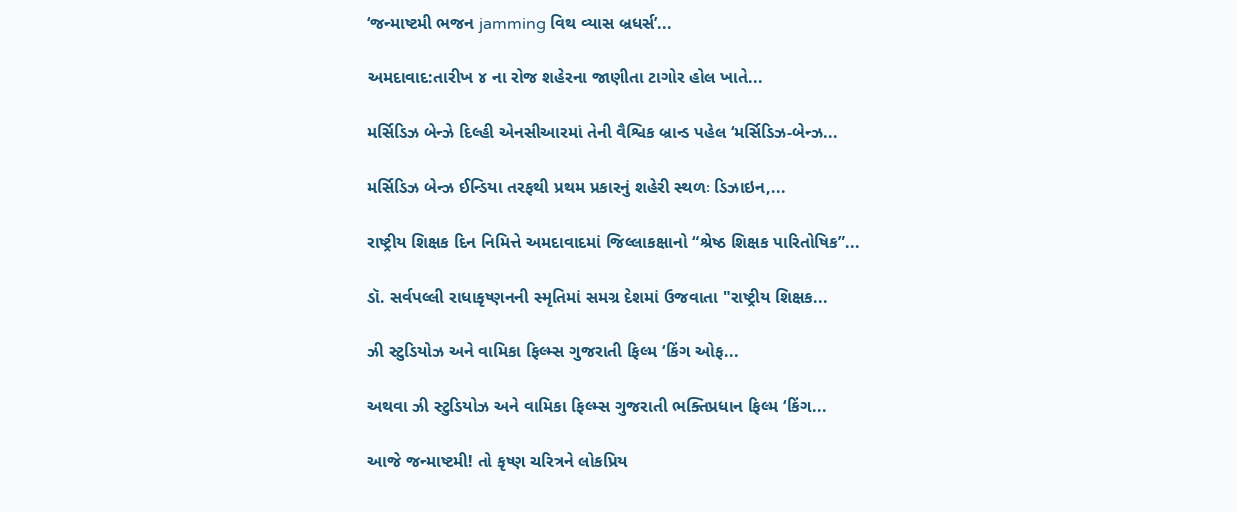‘જન્માષ્ટમી ભજન jamming વિથ વ્યાસ બ્રધર્સ’...

અમદાવાદ:તારીખ ૪ ના રોજ શહેરના જાણીતા ટાગોર હોલ ખાતે...

મર્સિડિઝ બેન્ઝે દિલ્હી એનસીઆરમાં તેની વૈશ્વિક બ્રાન્ડ પહેલ ‘મર્સિડિઝ-બેન્ઝ...

મર્સિડિઝ બેન્ઝ ઈન્ડિયા તરફથી પ્રથમ પ્રકારનું શહેરી સ્થળઃ ડિઝાઇન,...

રાષ્ટ્રીય શિક્ષક દિન નિમિત્તે અમદાવાદમાં જિલ્લાકક્ષાનો “શ્રેષ્ઠ શિક્ષક પારિતોષિક”...

ડૉ. સર્વપલ્લી રાધાકૃષ્ણનની સ્મૃતિમાં સમગ્ર દેશમાં ઉજવાતા "રાષ્ટ્રીય શિક્ષક...

ઝી સ્ટુડિયોઝ અને વામિકા ફિલ્મ્સ ગુજરાતી ફિલ્મ ‘કિંગ ઓફ...

અથવા ઝી સ્ટુડિયોઝ અને વામિકા ફિલ્મ્સ ગુજરાતી ભક્તિપ્રધાન ફિલ્મ ‘કિંગ...

આજે જન્માષ્ટમી! તો કૃષ્ણ ચરિત્રને લોકપ્રિય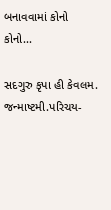બનાવવામાં કોનો કોનો...

સદગુરુ કૃપા હી કેવલમ. જન્માષ્ટમી.પરિચય-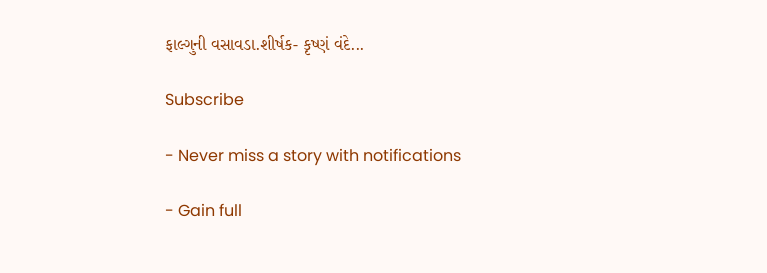ફાલ્ગુની વસાવડા.શીર્ષક- કૃષ્ણં વંદે...

Subscribe

- Never miss a story with notifications

- Gain full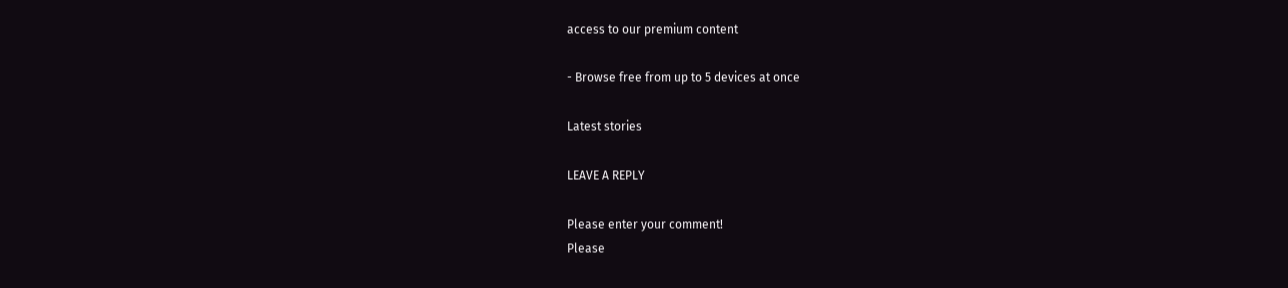access to our premium content

- Browse free from up to 5 devices at once

Latest stories

LEAVE A REPLY

Please enter your comment!
Please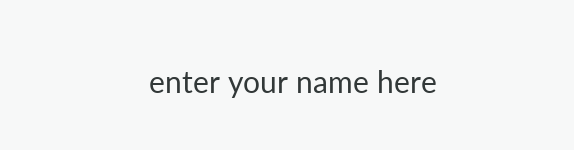enter your name here